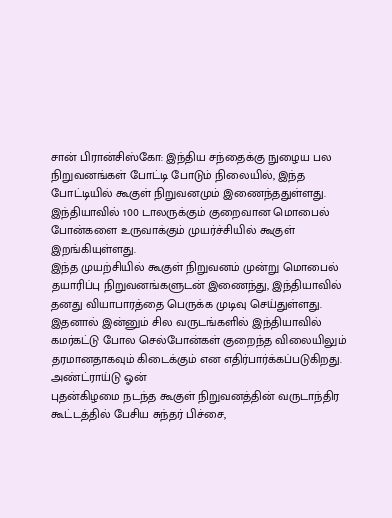சான் பிரான்சிஸ்கோ: இந்திய சந்தைக்கு நுழைய பல நிறுவனங்கள் போட்டி போடும் நிலையில், இந்த போட்டியில் கூகுள் நிறுவனமும் இணைந்ததுள்ளது. இந்தியாவில் 100 டாலருக்கும் குறைவான மொபைல் போன்களை உருவாக்கும் முயர்ச்சியில் கூகுள் இறங்கியுள்ளது.
இந்த முயற்சியில் கூகுள் நிறுவனம் முன்று மொபைல் தயாரிப்பு நிறுவனங்களுடன் இணைந்து, இந்தியாவில் தனது வியாபாரத்தை பெருக்க முடிவு செய்துள்ளது. இதனால் இன்னும் சில வருடங்களில் இந்தியாவில் கமர்கட்டு போல செல்போன்கள் குறைந்த விலையிலும் தரமானதாகவும் கிடைக்கும் என எதிர்பார்க்கப்படுகிறது.
அண்ட்ராய்டு ஓன்
புதன்கிழமை நடந்த கூகுள் நிறுவனத்தின் வருடாந்திர கூட்டத்தில் பேசிய சுந்தர் பிச்சை,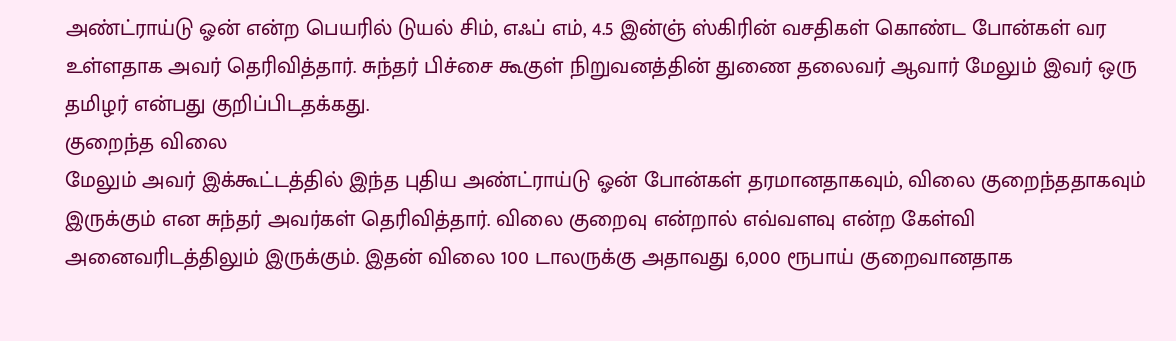அண்ட்ராய்டு ஓன் என்ற பெயரில் டுயல் சிம், எஃப் எம், 4.5 இன்ஞ் ஸ்கிரின் வசதிகள் கொண்ட போன்கள் வர உள்ளதாக அவர் தெரிவித்தார். சுந்தர் பிச்சை கூகுள் நிறுவனத்தின் துணை தலைவர் ஆவார் மேலும் இவர் ஒரு தமிழர் என்பது குறிப்பிடதக்கது.
குறைந்த விலை
மேலும் அவர் இக்கூட்டத்தில் இந்த புதிய அண்ட்ராய்டு ஓன் போன்கள் தரமானதாகவும், விலை குறைந்ததாகவும் இருக்கும் என சுந்தர் அவர்கள் தெரிவித்தார். விலை குறைவு என்றால் எவ்வளவு என்ற கேள்வி அனைவரிடத்திலும் இருக்கும். இதன் விலை 100 டாலருக்கு அதாவது 6,000 ரூபாய் குறைவானதாக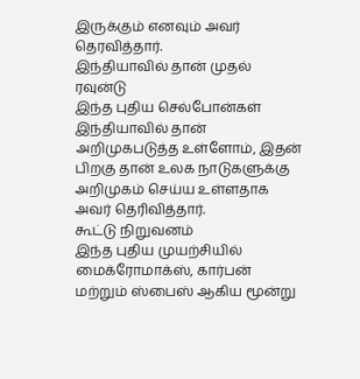இருக்கும் எனவும் அவர் தெரவித்தார்.
இந்தியாவில் தான் முதல் ரவுன்டு
இந்த புதிய செல்போன்கள் இந்தியாவில் தான் அறிமுகபடுத்த உள்ளோம், இதன் பிறகு தான் உலக நாடுகளுக்கு அறிமுகம் செய்ய உள்ளதாக அவர் தெரிவித்தார்.
கூட்டு நிறுவனம்
இந்த புதிய முயற்சியில் மைக்ரோமாக்ஸ், கார்பன் மற்றும் ஸ்பைஸ் ஆகிய மூன்று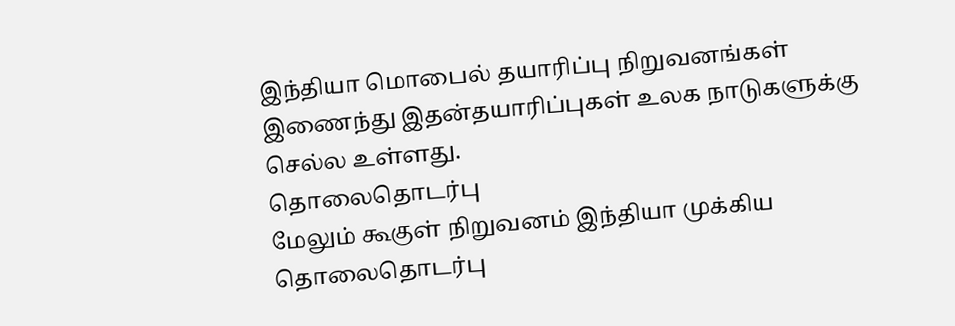இந்தியா மொபைல் தயாரிப்பு நிறுவனங்கள் இணைந்து இதன்தயாரிப்புகள் உலக நாடுகளுக்கு செல்ல உள்ளது.
தொலைதொடர்பு
மேலும் கூகுள் நிறுவனம் இந்தியா முக்கிய தொலைதொடர்பு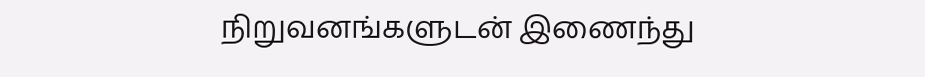நிறுவனங்களுடன் இணைந்து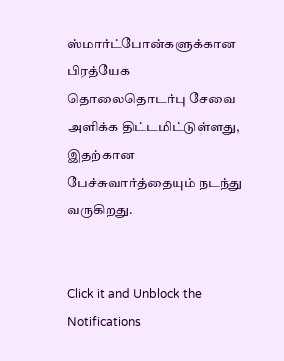ஸ்மார்ட்போன்களுக்கான பிரத்யேக தொலைதொடர்பு சேவை அளிக்க திட்டமிட்டுள்ளது, இதற்கான பேச்சுவார்த்தையும் நடந்து வருகிறது.


Click it and Unblock the Notifications